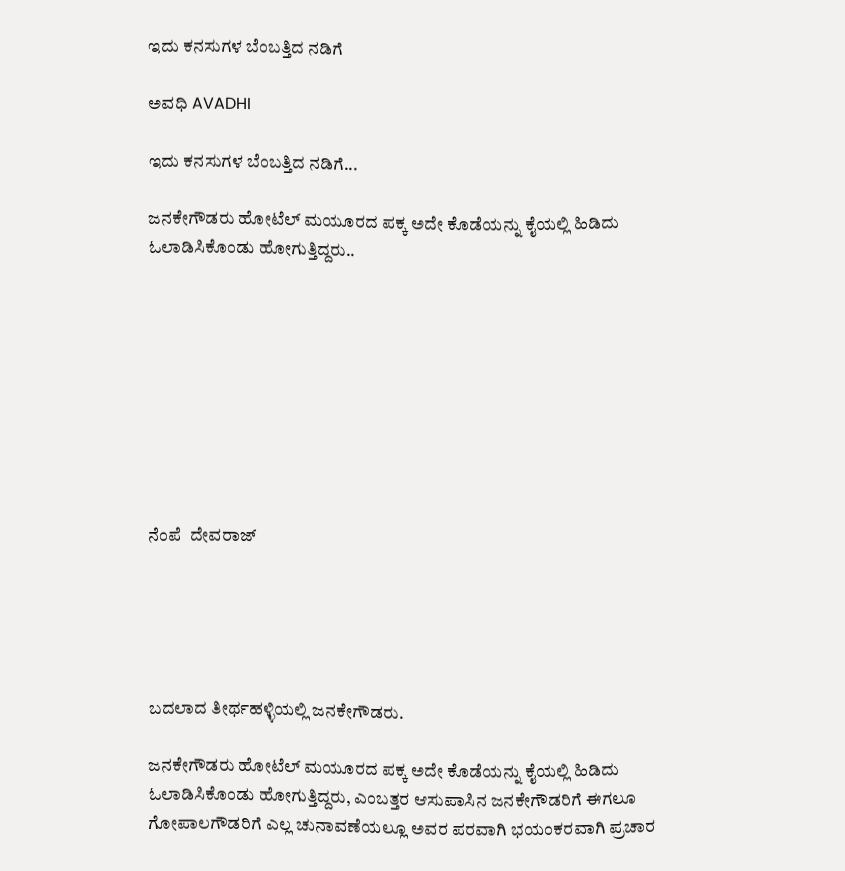ಇದು ಕನಸುಗಳ ಬೆಂಬತ್ತಿದ ನಡಿಗೆ‍

ಅವಧಿ AVADHI

ಇದು ಕನಸುಗಳ ಬೆಂಬತ್ತಿದ ನಡಿಗೆ...

ಜನಕೇಗೌಡರು ಹೋಟೆಲ್ ಮಯೂರದ ಪಕ್ಕ ಅದೇ ಕೊಡೆಯನ್ನು ಕೈಯಲ್ಲಿ ಹಿಡಿದು ಓಲಾಡಿಸಿಕೊಂಡು ಹೋಗುತ್ತಿದ್ದರು..









ನೆಂಪೆ  ದೇವರಾಜ್





ಬದಲಾದ ತೀರ್ಥಹಳ್ಳಿಯಲ್ಲಿ ಜನಕೇಗೌಡರು.

ಜನಕೇಗೌಡರು ಹೋಟೆಲ್ ಮಯೂರದ ಪಕ್ಕ ಅದೇ ಕೊಡೆಯನ್ನು ಕೈಯಲ್ಲಿ ಹಿಡಿದು ಓಲಾಡಿಸಿಕೊಂಡು ಹೋಗುತ್ತಿದ್ದರು, ಎಂಬತ್ತರ ಆಸುಪಾಸಿನ ಜನಕೇಗೌಡರಿಗೆ ಈಗಲೂ ಗೋಪಾಲಗೌಡರಿಗೆ ಎಲ್ಲ ಚುನಾವಣೆಯಲ್ಲೂ ಅವರ ಪರವಾಗಿ ಭಯಂಕರವಾಗಿ ಪ್ರಚಾರ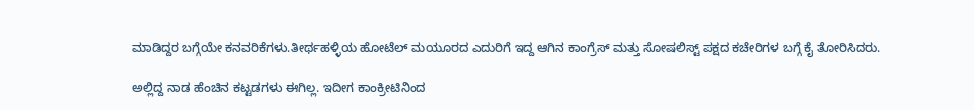ಮಾಡಿದ್ದರ ಬಗ್ಗೆಯೇ ಕನವರಿಕೆಗಳು.ತೀರ್ಥಹಳ್ಳಿಯ ಹೋಟೆಲ್ ಮಯೂರದ ಎದುರಿಗೆ ಇದ್ದ ಆಗಿನ ಕಾಂಗ್ರೆಸ್ ಮತ್ತು ಸೋಷಲಿಸ್ಟ್ ಪಕ್ಷದ ಕಚೇರಿಗಳ ಬಗ್ಗೆ ಕೈ ತೋರಿಸಿದರು.

ಅಲ್ಲಿದ್ದ ನಾಡ ಹೆಂಚಿನ ಕಟ್ಟಡಗಳು ಈಗಿಲ್ಲ. ಇದೀಗ ಕಾಂಕ್ರೀಟಿನಿಂದ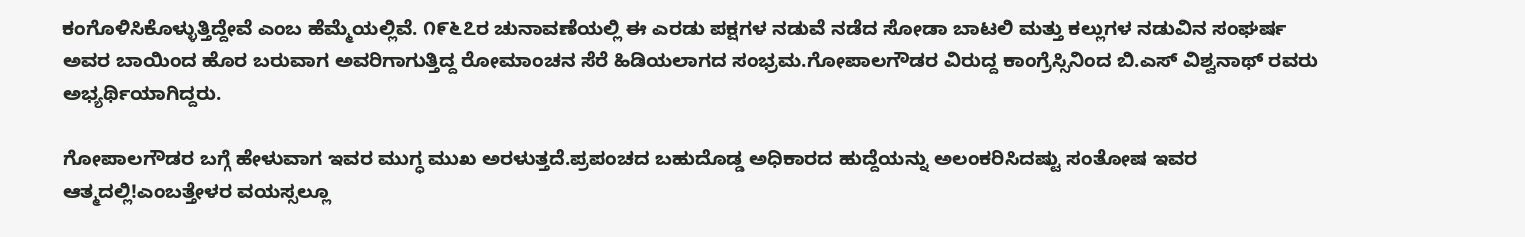ಕಂಗೊಳಿಸಿಕೊಳ್ಳುತ್ತಿದ್ದೇವೆ ಎಂಬ ಹೆಮ್ಮೆಯಲ್ಲಿವೆ. ೧೯೬೭ರ ಚುನಾವಣೆಯಲ್ಲಿ ಈ ಎರಡು ಪಕ್ಷಗಳ ನಡುವೆ ನಡೆದ ಸೋಡಾ ಬಾಟಲಿ ಮತ್ತು ಕಲ್ಲುಗಳ ನಡುವಿನ ಸಂಘರ್ಷ ಅವರ ಬಾಯಿಂದ ಹೊರ ಬರುವಾಗ ಅವರಿಗಾಗುತ್ತಿದ್ದ ರೋಮಾಂಚನ ಸೆರೆ ಹಿಡಿಯಲಾಗದ ಸಂಭ್ರಮ.ಗೋಪಾಲಗೌಡರ ವಿರುದ್ದ ಕಾಂಗ್ರೆಸ್ಸಿನಿಂದ ಬಿ.ಎಸ್ ವಿಶ್ವನಾಥ್ ರವರು ಅಭ್ಯರ್ಥಿಯಾಗಿದ್ದರು.

ಗೋಪಾಲಗೌಡರ ಬಗ್ಗೆ ಹೇಳುವಾಗ ಇವರ ಮುಗ್ಧ ಮುಖ ಅರಳುತ್ತದೆ.ಪ್ರಪಂಚದ ಬಹುದೊಡ್ಡ ಅಧಿಕಾರದ ಹುದ್ದೆಯನ್ನು ಅಲಂಕರಿಸಿದಷ್ಟು ಸಂತೋಷ ಇವರ ಆತ್ಮದಲ್ಲಿ!ಎಂಬತ್ತೇಳರ ವಯಸ್ಸಲ್ಲೂ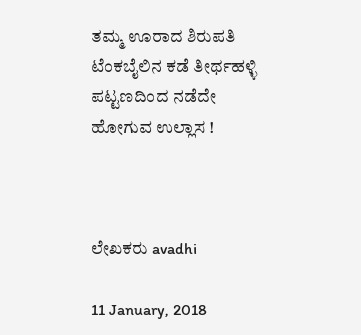ತಮ್ಮ ಊರಾದ ಶಿರುಪತಿ ಟೆಂಕಬೈಲಿನ ಕಡೆ ತೀರ್ಥಹಳ್ಳಿ ಪಟ್ಟಣದಿಂದ ನಡೆದೇ ಹೋಗುವ ಉಲ್ಲಾಸ !



ಲೇಖಕರು avadhi

11 January, 2018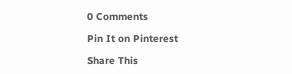0 Comments

Pin It on Pinterest

Share This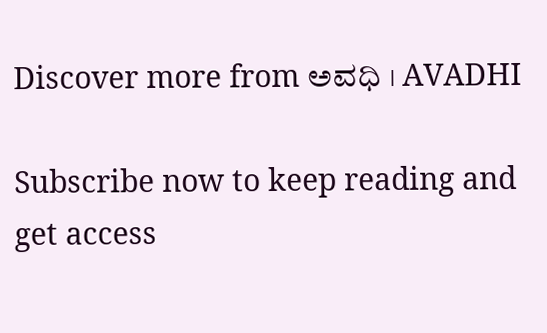Discover more from ಅವಧಿ । AVADHI

Subscribe now to keep reading and get access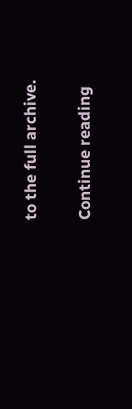to the full archive.

Continue reading